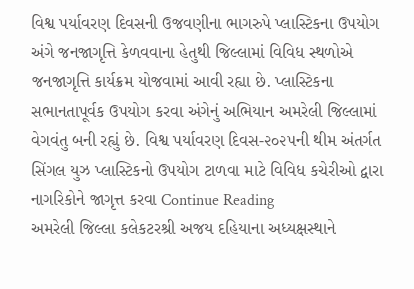વિશ્વ પર્યાવરણ દિવસની ઉજવણીના ભાગરુપે પ્લાસ્ટિકના ઉપયોગ અંગે જનજાગૃત્તિ કેળવવાના હેતુથી જિલ્લામાં વિવિધ સ્થળોએ જનજાગૃત્તિ કાર્યક્રમ યોજવામાં આવી રહ્યા છે. પ્લાસ્ટિકના સભાનતાપૂર્વક ઉપયોગ કરવા અંગેનું અભિયાન અમરેલી જિલ્લામાં વેગવંતુ બની રહ્યું છે. વિશ્વ પર્યાવરણ દિવસ-૨૦૨૫ની થીમ અંતર્ગત સિંગલ યુઝ પ્લાસ્ટિકનો ઉપયોગ ટાળવા માટે વિવિધ કચેરીઓ દ્વારા નાગરિકોને જાગૃત્ત કરવા Continue Reading
અમરેલી જિલ્લા કલેકટરશ્રી અજય દહિયાના અધ્યક્ષસ્થાને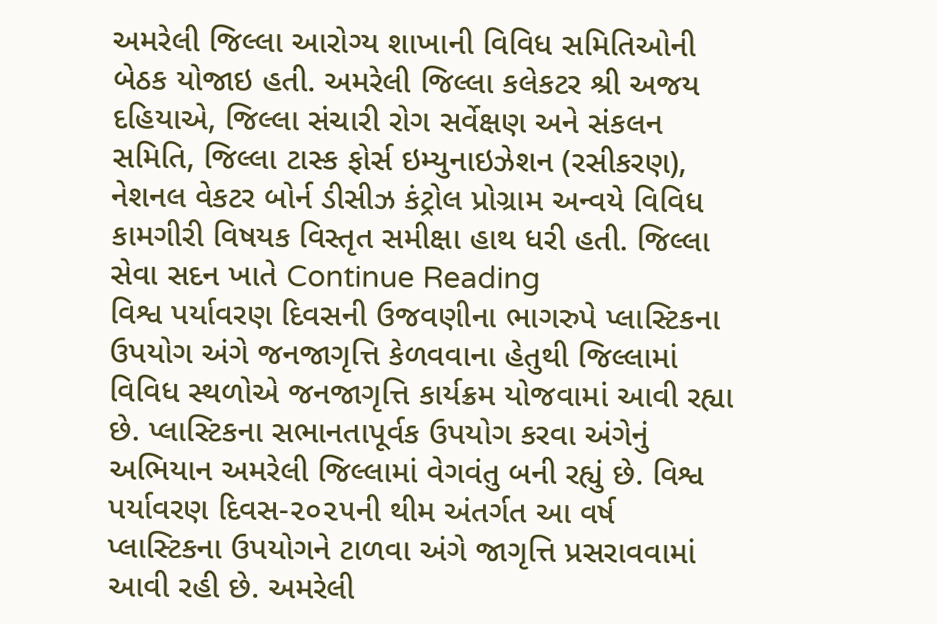અમરેલી જિલ્લા આરોગ્ય શાખાની વિવિધ સમિતિઓની બેઠક યોજાઇ હતી. અમરેલી જિલ્લા કલેકટર શ્રી અજય દહિયાએ, જિલ્લા સંચારી રોગ સર્વેક્ષણ અને સંકલન સમિતિ, જિલ્લા ટાસ્ક ફોર્સ ઇમ્યુનાઇઝેશન (રસીકરણ), નેશનલ વેકટર બોર્ન ડીસીઝ કંટ્રોલ પ્રોગ્રામ અન્વયે વિવિધ કામગીરી વિષયક વિસ્તૃત સમીક્ષા હાથ ધરી હતી. જિલ્લા સેવા સદન ખાતે Continue Reading
વિશ્વ પર્યાવરણ દિવસની ઉજવણીના ભાગરુપે પ્લાસ્ટિકના ઉપયોગ અંગે જનજાગૃત્તિ કેળવવાના હેતુથી જિલ્લામાં વિવિધ સ્થળોએ જનજાગૃત્તિ કાર્યક્રમ યોજવામાં આવી રહ્યા છે. પ્લાસ્ટિકના સભાનતાપૂર્વક ઉપયોગ કરવા અંગેનું અભિયાન અમરેલી જિલ્લામાં વેગવંતુ બની રહ્યું છે. વિશ્વ પર્યાવરણ દિવસ-૨૦૨૫ની થીમ અંતર્ગત આ વર્ષ પ્લાસ્ટિકના ઉપયોગને ટાળવા અંગે જાગૃત્તિ પ્રસરાવવામાં આવી રહી છે. અમરેલી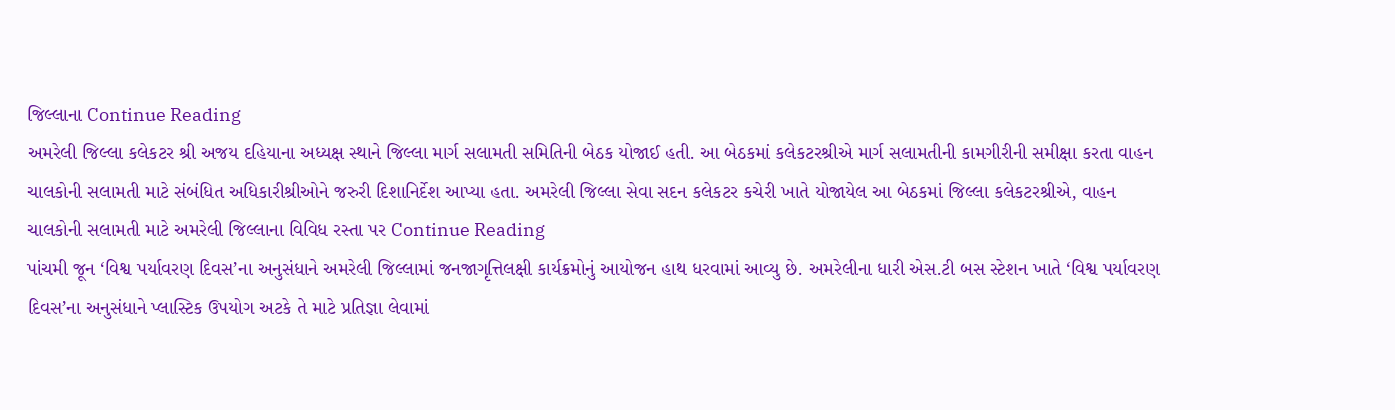જિલ્લાના Continue Reading
અમરેલી જિલ્લા કલેકટર શ્રી અજય દહિયાના અધ્યક્ષ સ્થાને જિલ્લા માર્ગ સલામતી સમિતિની બેઠક યોજાઈ હતી. આ બેઠકમાં કલેકટરશ્રીએ માર્ગ સલામતીની કામગીરીની સમીક્ષા કરતા વાહન ચાલકોની સલામતી માટે સંબંધિત અધિકારીશ્રીઓને જરુરી દિશાનિર્દેશ આપ્યા હતા. અમરેલી જિલ્લા સેવા સદન કલેકટર કચેરી ખાતે યોજાયેલ આ બેઠકમાં જિલ્લા કલેકટરશ્રીએ, વાહન ચાલકોની સલામતી માટે અમરેલી જિલ્લાના વિવિધ રસ્તા પર Continue Reading
પાંચમી જૂન ‘વિશ્વ પર્યાવરણ દિવસ’ના અનુસંધાને અમરેલી જિલ્લામાં જનજાગૃત્તિલક્ષી કાર્યક્રમોનું આયોજન હાથ ધરવામાં આવ્યુ છે. અમરેલીના ધારી એસ.ટી બસ સ્ટેશન ખાતે ‘વિશ્વ પર્યાવરણ દિવસ’ના અનુસંધાને પ્લાસ્ટિક ઉપયોગ અટકે તે માટે પ્રતિજ્ઞા લેવામાં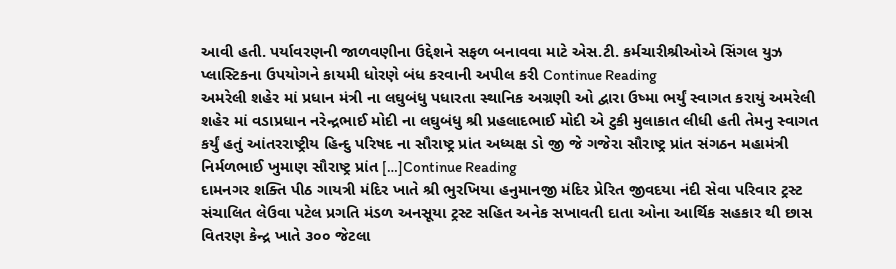આવી હતી. પર્યાવરણની જાળવણીના ઉદ્દેશને સફળ બનાવવા માટે એસ.ટી. કર્મચારીશ્રીઓએ સિંગલ યુઝ પ્લાસ્ટિકના ઉપયોગને કાયમી ધોરણે બંધ કરવાની અપીલ કરી Continue Reading
અમરેલી શહેર માં પ્રધાન મંત્રી ના લઘુબંધુ પધારતા સ્થાનિક અગ્રણી ઓ દ્વારા ઉષ્મા ભર્યું સ્વાગત કરાયું અમરેલી શહેર માં વડાપ્રધાન નરેન્દ્રભાઈ મોદી ના લઘુબંધુ શ્રી પ્રહલાદભાઈ મોદી એ ટુકી મુલાકાત લીધી હતી તેમનુ સ્વાગત કર્યું હતું આંતરરાષ્ટ્રીય હિન્દુ પરિષદ ના સૌરાષ્ટ્ર પ્રાંત અધ્યક્ષ ડો જી જે ગજેરા સૌરાષ્ટ્ર પ્રાંત સંગઠન મહામંત્રી નિર્મળભાઈ ખુમાણ સૌરાષ્ટ્ર પ્રાંત […]Continue Reading
દામનગર શક્તિ પીઠ ગાયત્રી મંદિર ખાતે શ્રી ભુરખિયા હનુમાનજી મંદિર પ્રેરિત જીવદયા નંદી સેવા પરિવાર ટ્રસ્ટ સંચાલિત લેઉવા પટેલ પ્રગતિ મંડળ અનસૂયા ટ્રસ્ટ સહિત અનેક સખાવતી દાતા ઓના આર્થિક સહકાર થી છાસ વિતરણ કેન્દ્ર ખાતે ૩૦૦ જેટલા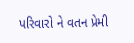પરિવારો ને વતન પ્રેમી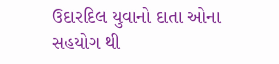ઉદારદિલ યુવાનો દાતા ઓના સહયોગ થી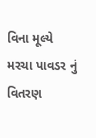વિના મૂલ્યે મરચા પાવડર નું વિતરણ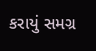કરાયું સમગ્ર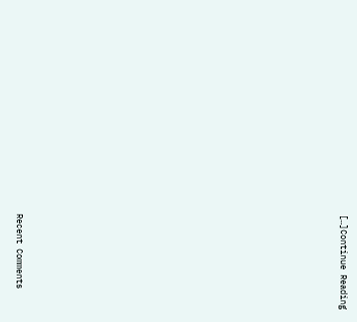[…]Continue Reading
















Recent Comments